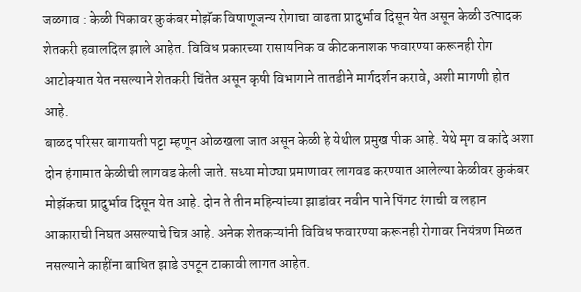जळगाव : केळी पिकावर कुकंबर मोझॅक विषाणूजन्य रोगाचा वाढता प्रादुर्भाव दिसून येत असून केळी उत्पादक शेतकरी हवालदिल झाले आहेत. विविध प्रकारच्या रासायनिक व कीटकनाशक फवारण्या करूनही रोग आटोक्यात येत नसल्याने शेतकरी चिंतेत असून कृषी विभागाने तातडीने मार्गदर्शन करावे, अशी मागणी होत आहे.
बाळद परिसर बागायती पट्टा म्हणून ओळखला जात असून केळी हे येथील प्रमुख पीक आहे. येथे मृग व कांदे अशा दोन हंगामात केळीची लागवड केली जाते. सध्या मोठ्या प्रमाणावर लागवड करण्यात आलेल्या केळीवर कुकंबर मोझॅकचा प्रादुर्भाव दिसून येत आहे. दोन ते तीन महिन्यांच्या झाडांवर नवीन पाने पिंगट रंगाची व लहान आकाराची निघत असल्याचे चित्र आहे. अनेक शेतकऱ्यांनी विविध फवारण्या करूनही रोगावर नियंत्रण मिळत नसल्याने काहींना बाधित झाडे उपटून टाकावी लागत आहेत.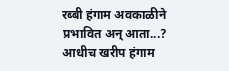रब्बी हंगाम अवकाळीने प्रभावित अन् आता...?
आधीच खरीप हंगाम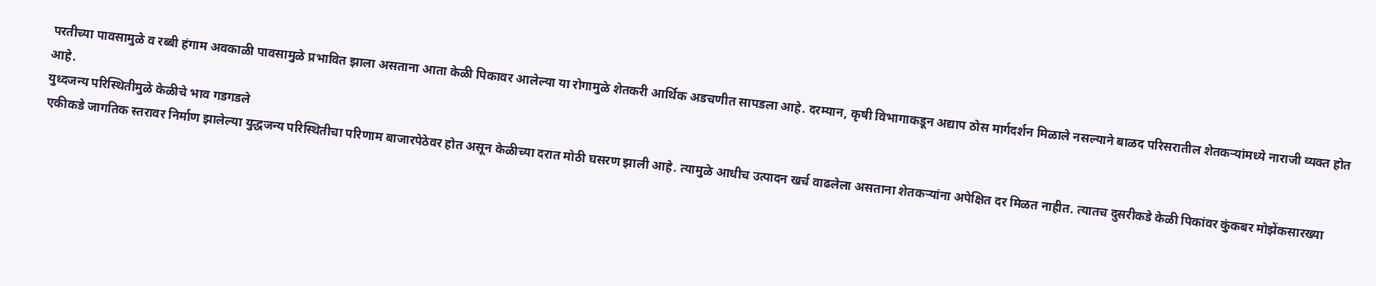परतीच्या पावसामुळे व रब्बी हंगाम अवकाळी पावसामुळे प्रभावित झाला असताना आता केळी पिकावर आलेल्या या रोगामुळे शेतकरी आर्थिक अडचणीत सापडला आहे. दरम्यान, कृषी विभागाकडून अद्याप ठोस मार्गदर्शन मिळाले नसल्याने बाळद परिसरातील शेतकऱ्यांमध्ये नाराजी व्यक्त होत आहे.
युध्दजन्य परिस्थितीमुळे केळीचे भाव गडगडले
एकीकडे जागतिक स्तरावर निर्माण झालेल्या युद्धजन्य परिस्थितीचा परिणाम बाजारपेठेवर होत असून केळीच्या दरात मोठी घसरण झाली आहे. त्यामुळे आधीच उत्पादन खर्च वाढलेला असताना शेतकऱ्यांना अपेक्षित दर मिळत नाहीत. त्यातच दुसरीकडे केळी पिकांवर कुंकबर मोझेंकसारख्या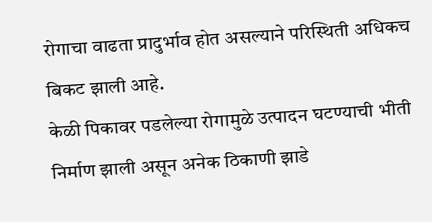रोगाचा वाढता प्रादुर्भाव होत असल्याने परिस्थिती अधिकच बिकट झाली आहे.
केळी पिकावर पडलेल्या रोगामुळे उत्पादन घटण्याची भीती निर्माण झाली असून अनेक ठिकाणी झाडे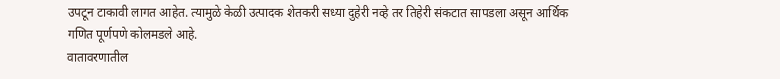उपटून टाकावी लागत आहेत. त्यामुळे केळी उत्पादक शेतकरी सध्या दुहेरी नव्हे तर तिहेरी संकटात सापडला असून आर्थिक गणित पूर्णपणे कोलमडले आहे.
वातावरणातील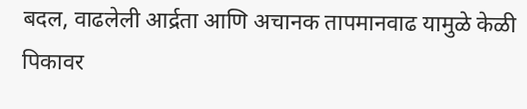बदल, वाढलेली आर्द्रता आणि अचानक तापमानवाढ यामुळे केळी पिकावर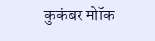कुकंबर मोॉक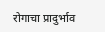रोगाचा प्रादुर्भाव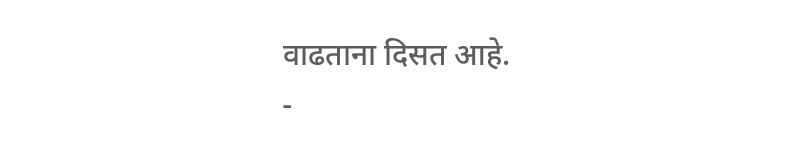वाढताना दिसत आहे.
-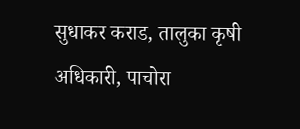सुधाकर कराड, तालुका कृषी अधिकारी, पाचोरा